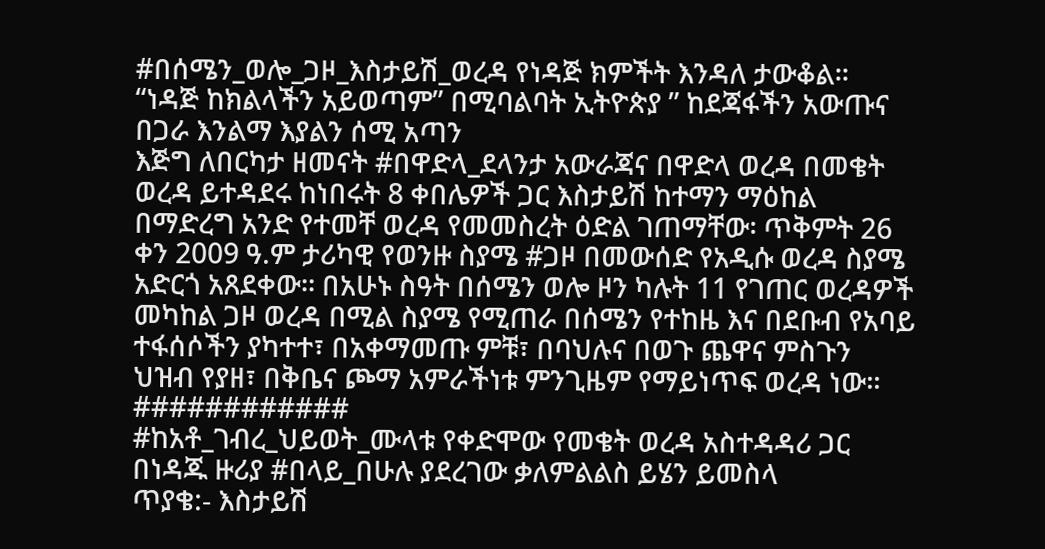#በሰሜን_ወሎ_ጋዞ_እስታይሽ_ወረዳ የነዳጅ ክምችት እንዳለ ታውቆል።
“ነዳጅ ከክልላችን አይወጣም” በሚባልባት ኢትዮጵያ ” ከደጃፋችን አውጡና በጋራ እንልማ እያልን ሰሚ አጣን
እጅግ ለበርካታ ዘመናት #በዋድላ_ደላንታ አውራጃና በዋድላ ወረዳ በመቄት ወረዳ ይተዳደሩ ከነበሩት 8 ቀበሌዎች ጋር እስታይሽ ከተማን ማዕከል በማድረግ አንድ የተመቸ ወረዳ የመመስረት ዕድል ገጠማቸው፡ ጥቅምት 26 ቀን 2009 ዓ.ም ታሪካዊ የወንዙ ስያሜ #ጋዞ በመውሰድ የአዲሱ ወረዳ ስያሜ አድርጎ አጸደቀው፡፡ በአሁኑ ስዓት በሰሜን ወሎ ዞን ካሉት 11 የገጠር ወረዳዎች መካከል ጋዞ ወረዳ በሚል ስያሜ የሚጠራ በሰሜን የተከዜ እና በደቡብ የአባይ ተፋሰሶችን ያካተተ፣ በአቀማመጡ ምቹ፣ በባህሉና በወጉ ጨዋና ምስጉን ህዝብ የያዘ፣ በቅቤና ጮማ አምራችነቱ ምንጊዜም የማይነጥፍ ወረዳ ነው።
############
#ከአቶ_ገብረ_ህይወት_ሙላቱ የቀድሞው የመቄት ወረዳ አስተዳዳሪ ጋር በነዳጁ ዙሪያ #በላይ_በሁሉ ያደረገው ቃለምልልስ ይሄን ይመስላ
ጥያቄ:- እስታይሽ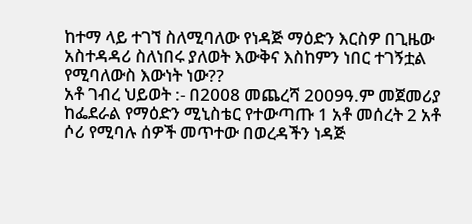ከተማ ላይ ተገኘ ስለሚባለው የነዳጅ ማዕድን እርስዎ በጊዜው አስተዳዳሪ ስለነበሩ ያለወት እውቅና እስከምን ነበር ተገኝቷል የሚባለውስ እውነት ነው??
አቶ ገብረ ህይወት :- በ2008 መጨረሻ 2009ዓ.ም መጀመሪያ ከፌደራል የማዕድን ሚኒስቴር የተውጣጡ 1 አቶ መሰረት 2 አቶ ሶሪ የሚባሉ ሰዎች መጥተው በወረዳችን ነዳጅ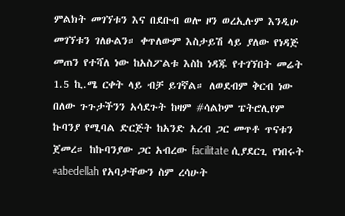ምልክት መገኘቱን እና በደቡብ ወሎ ዞን ወረኢሉም እንዲሁ መገኘቱን ገለፁልን። ቀጥለውም እስታይሽ ላይ ያለው የነዳጅ መጠን የተሻለ ነው ከአስፖልቱ እስከ ነዳጁ የተገኘበት መሬት 1.5 ኪ.ሜ ርቀት ላይ ብቻ ይገኛል። ለወደብም ቅርብ ነው በለው ጉጉታችንን አሳደጉት ከዛም #ሳልኮም ፔትሮሊየም ኩባንያ የሚባል ድርጅት ከአንድ አረብ ጋር መጥቶ ጥናቱን ጀመረ። ከኩባንያው ጋር አብረው facilitate ሲያደርጊ የነበሩት #abedellah የአባታቸውን ስም ረሳሁት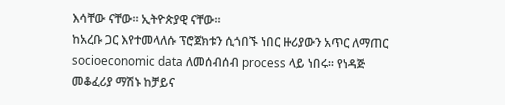እሳቸው ናቸው። ኢትዮጵያዊ ናቸው።
ከአረቡ ጋር እየተመላለሱ ፕሮጀክቱን ሲጎበኙ ነበር ዙሪያውን አጥር ለማጠር socioeconomic data ለመሰብሰብ process ላይ ነበሩ። የነዳጅ መቆፈሪያ ማሽኑ ከቻይና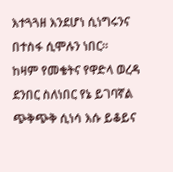እተጓጓዘ እንደሆነ ሲነግሩንና በተስፋ ሲሞሉን ነበር።
ከዛም የመቄትና የዋድላ ወረዳ ደንበር ስለነበር የኔ ይገባኛል ጭቅጭቅ ሲነሳ እሱ ይቆይና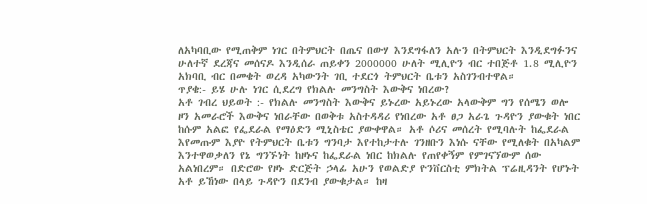ለአካባቢው የሚጠቅም ነገር በትምህርት በጤና በውሃ እንደግፋለን አሉን በትምህርት እንዲደግፉንና ሁለተኛ ደረጃና መሰናዶ እንዲሰራ ጠይቀን 2000000 ሁለት ሚሊዮን ብር ተበጅቶ 1.8 ሚሊዮን አክባቢ ብር በመቄት ወረዳ አካውንት ገቢ ተደርጎ ትምህርት ቤቱን አስገንብተዋል።
ጥያቄ:- ይሄ ሁሉ ነገር ሲደረግ የክልሉ መንግስት እውቅና ነበረው?
አቶ ገብረ ህይወት :- የክልሉ መንግስት እውቅና ይኑረው አይኑረው አላውቅም ግን የሰሜን ወሎ ዞን አመራሮች እውቅና ነበራቸው በወቅቱ አስተዳዳሪ የነበረው አቶ ፀጋ አራጌ ጉዳዮን ያውቁት ነበር ከሱም አልፎ የፌደራል የማዕድን ሚኒስቴር ያውቀዋል። አቶ ሶሪና መሰረት የሚባሉት ከፌደራል እየመጡም እያዮ የትምህርት ቤቱን ግንባታ እየተከታተሉ ገንዘቡን እነሱ ናቸው የሚለቁት በአካልም እንተዋወቃለን የኔ ግንኙነት ከዞኑና ከፌደራል ነበር ከክልሉ የጠየቀኝም የምገናኘውም ሰው አልነበረም። በድሮው የዞኑ ድርጅት ኃላፊ አሁን የወልድያ ዮንቨርስቲ ምክትል ፕሬዚዳንት የሆኑት አቶ ይኸነው በላይ ጉዳዮን በደንብ ያውቁታል። ከዛ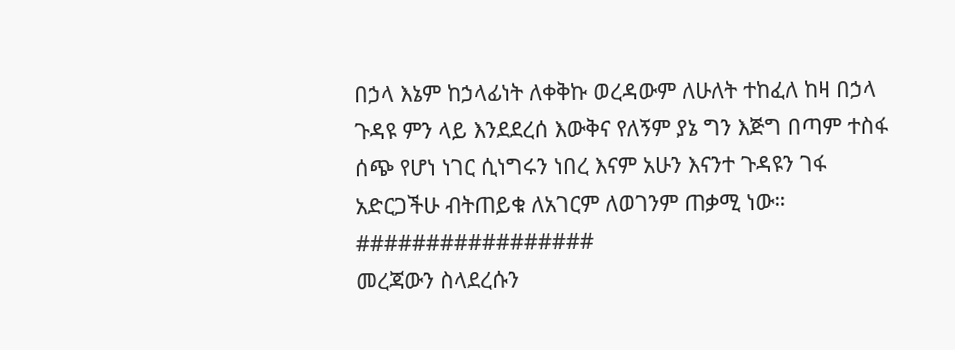በኃላ እኔም ከኃላፊነት ለቀቅኩ ወረዳውም ለሁለት ተከፈለ ከዛ በኃላ ጉዳዩ ምን ላይ እንደደረሰ እውቅና የለኝም ያኔ ግን እጅግ በጣም ተስፋ ሰጭ የሆነ ነገር ሲነግሩን ነበረ እናም አሁን እናንተ ጉዳዩን ገፋ አድርጋችሁ ብትጠይቁ ለአገርም ለወገንም ጠቃሚ ነው።
#################
መረጃውን ስላደረሱን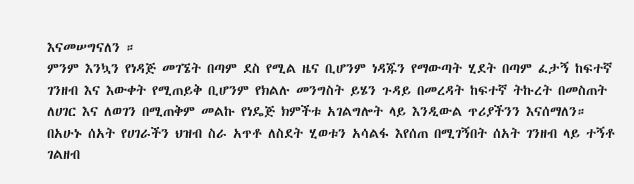እናመሠግናለን ።
ምንም እንኳን የነዳጅ መገኜት በጣም ደስ የሚል ዜና ቢሆንም ነዳጁን የማውጣት ሂደት በጣም ፈታኝ ከፍተኛ ገንዘብ እና እውቀት የሚጠይቅ ቢሆንም የክልሉ መንግስት ይሄን ጉዳይ በመረዳት ከፍተኛ ትኩረት በመስጠት ለሀገር እና ለወገን በሚጠቅም መልኩ የነዴጅ ክምችቱ አገልግሎት ላይ እንዲውል ጥሪያችንን እናሰማለን።
በአሁኑ ሰአት የሀገራችን ህዝብ ስራ አጥቶ ለስደት ሂወቱን አሳልፋ እየሰጠ በሚገኝበት ሰአት ገንዘብ ላይ ተኝቶ ገልዘብ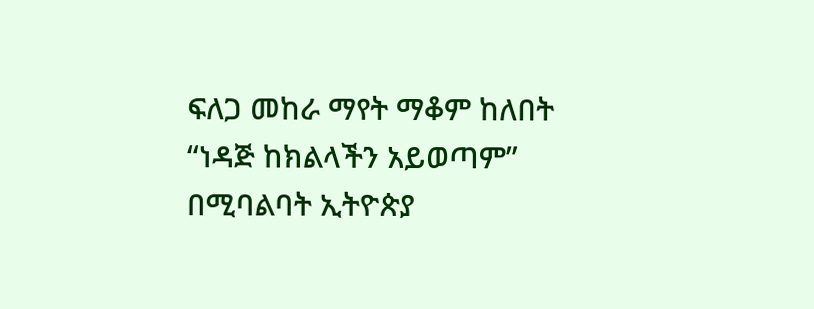ፍለጋ መከራ ማየት ማቆም ከለበት
“ነዳጅ ከክልላችን አይወጣም” በሚባልባት ኢትዮጵያ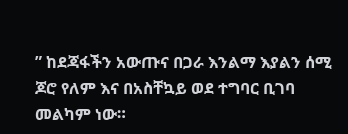” ከደጃፋችን አውጡና በጋራ እንልማ እያልን ሰሚ ጆሮ የለም እና በአስቸኳይ ወደ ተግባር ቢገባ መልካም ነው።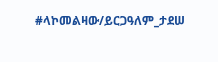#ላኮመልዛው/ይርጋዓለም_ታደሠ